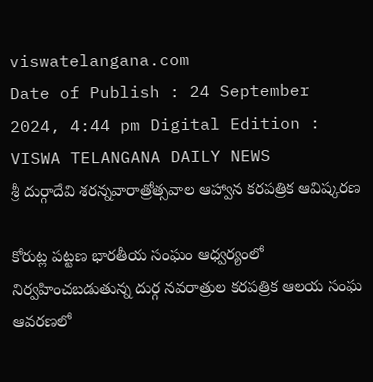viswatelangana.com
Date of Publish : 24 September 2024, 4:44 pm Digital Edition : VISWA TELANGANA DAILY NEWS
శ్రీ దుర్గాదేవి శరన్నవారాత్రోత్సవాల ఆహ్వాన కరపత్రిక ఆవిష్కరణ

కోరుట్ల పట్టణ భారతీయ సంఘం ఆధ్వర్యంలో నిర్వహించబడుతున్న దుర్గ నవరాత్రుల కరపత్రిక ఆలయ సంఘ ఆవరణలో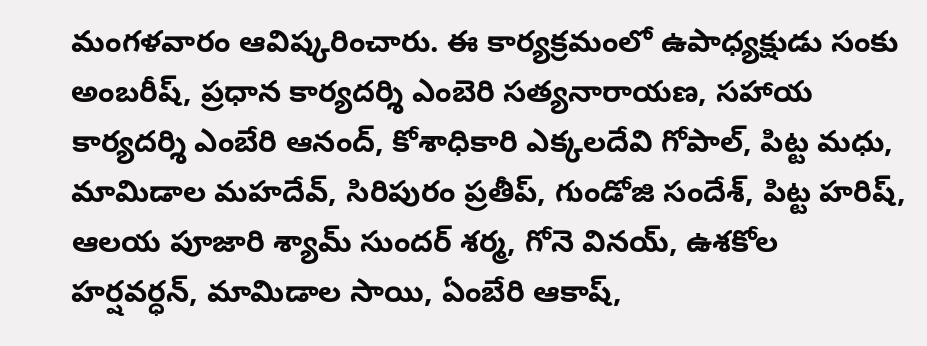మంగళవారం ఆవిష్కరించారు. ఈ కార్యక్రమంలో ఉపాధ్యక్షుడు సంకు అంబరీష్, ప్రధాన కార్యదర్శి ఎంబెరి సత్యనారాయణ, సహాయ కార్యదర్శి ఎంబేరి ఆనంద్, కోశాధికారి ఎక్కలదేవి గోపాల్, పిట్ట మధు, మామిడాల మహదేవ్, సిరిపురం ప్రతీప్, గుండోజి సందేశ్, పిట్ట హరిష్, ఆలయ పూజారి శ్యామ్ సుందర్ శర్మ, గోనె వినయ్, ఉశకోల హర్షవర్ధన్, మామిడాల సాయి, ఏంబేరి ఆకాష్,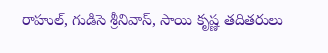రాహుల్, గుడిసె శ్రీనివాస్, సాయి కృష్ణ తదితరులు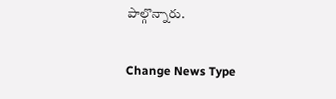పాల్గొన్నారు.

Change News Type